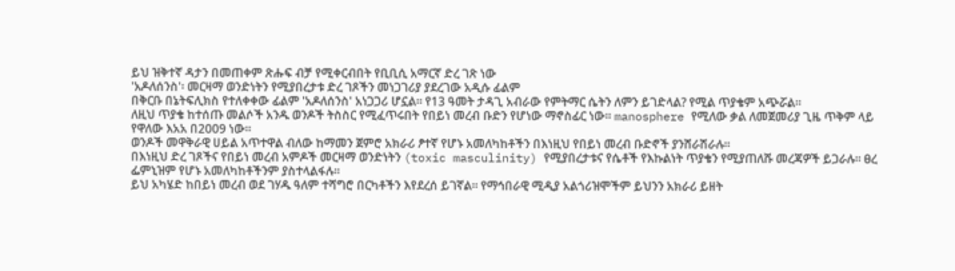ይህ ዝቅተኛ ዳታን በመጠቀም ጽሑፍ ብቻ የሚቀርብበት የቢቢሲ አማርኛ ድረ ገጽ ነው
'አዶለሰንስ'፡ መርዛማ ወንድነትን የሚያበረታቱ ድረ ገጾችን መነጋገሪያ ያደረገው አዲሱ ፊልም
በቅርቡ በኔትፍሊክስ የተለቀቀው ፊልም 'አዶለሰንስ' አነጋጋሪ ሆኗል። የ13 ዓመት ታዳጊ አብራው የምትማር ሴትን ለምን ይገድላል? የሚል ጥያቄም አጭሯል።
ለዚህ ጥያቄ ከተሰጡ መልሶች አንዱ ወንዶች ትስስር የሚፈጥሩበት የበይነ መረብ ቡድን የሆነው ማኖስፊር ነው። manosphere የሚለው ቃል ለመጀመሪያ ጊዜ ጥቅም ላይ የዋለው እአአ በ2009 ነው።
ወንዶች መዋቅራዊ ሀይል አጥተዋል ብለው ከማመን ጀምሮ አክራሪ ፆተኛ የሆኑ አመለካከቶችን በእነዚህ የበይነ መረብ ቡድኖች ያንሸራሽራሉ።
በእነዚህ ድረ ገጾችና የበይነ መረብ አምዶች መርዛማ ወንድነትን (toxic masculinity) የሚያበረታቱና የሴቶች የእኩልነት ጥያቄን የሚያጠለሹ መረጃዎች ይጋራሉ። ፀረ ፌምኒዝም የሆኑ አመለካከቶችንም ያስተላልፋሉ።
ይህ አካሄድ ከበይነ መረብ ወደ ገሃዱ ዓለም ተሻግሮ በርካቶችን እየደረሰ ይገኛል። የማኅበራዊ ሚዲያ አልጎሪዝሞችም ይህንን አክራሪ ይዘት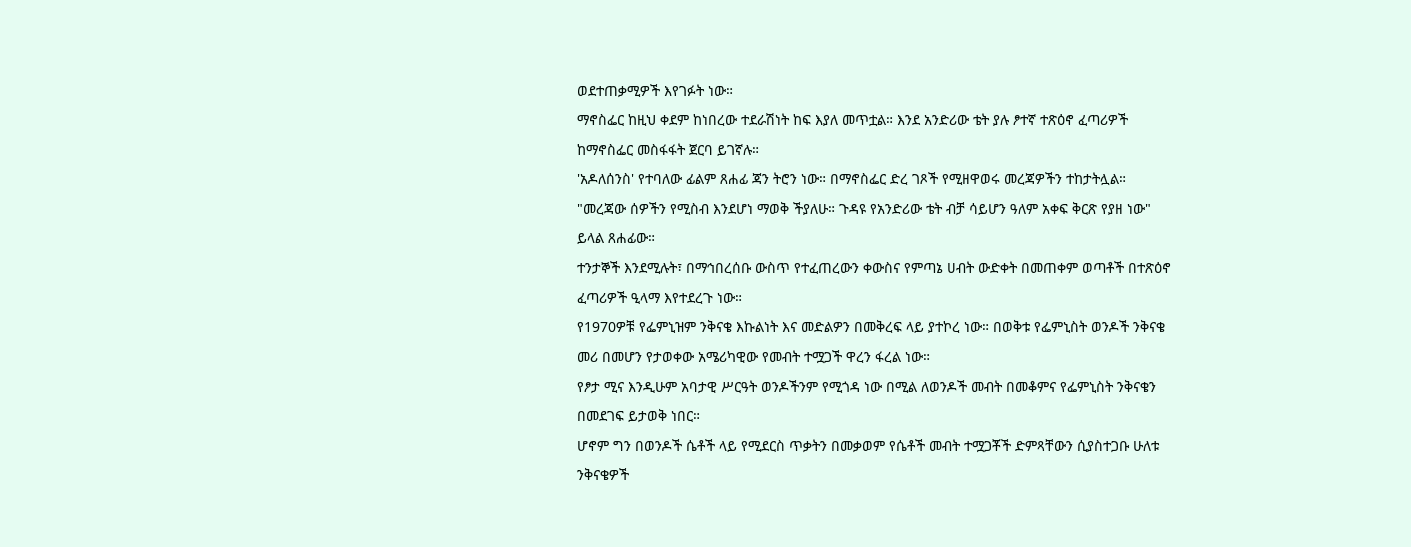ወደተጠቃሚዎች እየገፉት ነው።
ማኖስፌር ከዚህ ቀደም ከነበረው ተደራሽነት ከፍ እያለ መጥቷል። እንደ አንድሪው ቴት ያሉ ፆተኛ ተጽዕኖ ፈጣሪዎች ከማኖስፌር መስፋፋት ጀርባ ይገኛሉ።
'አዶለሰንስ' የተባለው ፊልም ጸሐፊ ጃን ትሮን ነው። በማኖስፌር ድረ ገጾች የሚዘዋወሩ መረጃዎችን ተከታትሏል።
"መረጃው ሰዎችን የሚስብ እንደሆነ ማወቅ ችያለሁ። ጉዳዩ የአንድሪው ቴት ብቻ ሳይሆን ዓለም አቀፍ ቅርጽ የያዘ ነው" ይላል ጸሐፊው።
ተንታኞች እንደሚሉት፣ በማኅበረሰቡ ውስጥ የተፈጠረውን ቀውስና የምጣኔ ሀብት ውድቀት በመጠቀም ወጣቶች በተጽዕኖ ፈጣሪዎች ዒላማ እየተደረጉ ነው።
የ1970ዎቹ የፌምኒዝም ንቅናቄ እኩልነት እና መድልዎን በመቅረፍ ላይ ያተኮረ ነው። በወቅቱ የፌምኒስት ወንዶች ንቅናቄ መሪ በመሆን የታወቀው አሜሪካዊው የመብት ተሟጋች ዋረን ፋረል ነው።
የፆታ ሚና እንዲሁም አባታዊ ሥርዓት ወንዶችንም የሚጎዳ ነው በሚል ለወንዶች መብት በመቆምና የፌምኒስት ንቅናቄን በመደገፍ ይታወቅ ነበር።
ሆኖም ግን በወንዶች ሴቶች ላይ የሚደርስ ጥቃትን በመቃወም የሴቶች መብት ተሟጋቾች ድምጻቸውን ሲያስተጋቡ ሁለቱ ንቅናቄዎች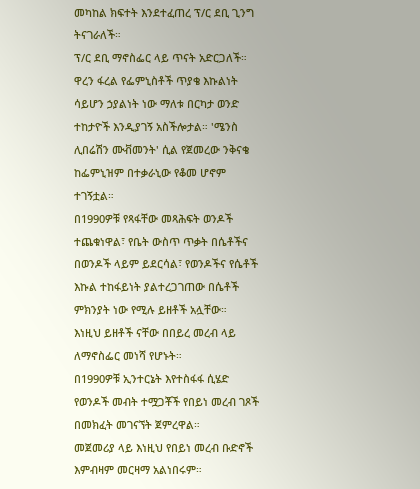መካከል ክፍተት እንደተፈጠረ ፕ/ር ደቢ ጊንግ ትናገራለች።
ፕ/ር ደቢ ማኖስፌር ላይ ጥናት አድርጋለች።
ዋረን ፋረል የፌምኒስቶች ጥያቄ እኩልነት ሳይሆን ኃያልነት ነው ማለቱ በርካታ ወንድ ተከታዮች እንዲያገኝ አስችሎታል። 'ሜንስ ሊበሬሽን ሙቭመንት' ሲል የጀመረው ንቅናቄ ከፌምኒዝም በተቃራኒው የቆመ ሆኖም ተገኝቷል።
በ1990ዎቹ የጻፋቸው መጻሕፍት ወንዶች ተጨቁነዋል፣ የቤት ውስጥ ጥቃት በሴቶችና በወንዶች ላይም ይደርሳል፣ የወንዶችና የሴቶች እኩል ተከፋይነት ያልተረጋገጠው በሴቶች ምክንያት ነው የሚሉ ይዘቶች አሏቸው።
እነዚህ ይዘቶች ናቸው በበይረ መረብ ላይ ለማኖስፌር መነሻ የሆኑት።
በ1990ዎቹ ኢንተርኔት እየተስፋፋ ሲሄድ የወንዶች መብት ተሟጋቾች የበይነ መረብ ገጾች በመክፈት መገናኘት ጀምረዋል።
መጀመሪያ ላይ እነዚህ የበይነ መረብ ቡድኖች እምብዛም መርዛማ አልነበሩም።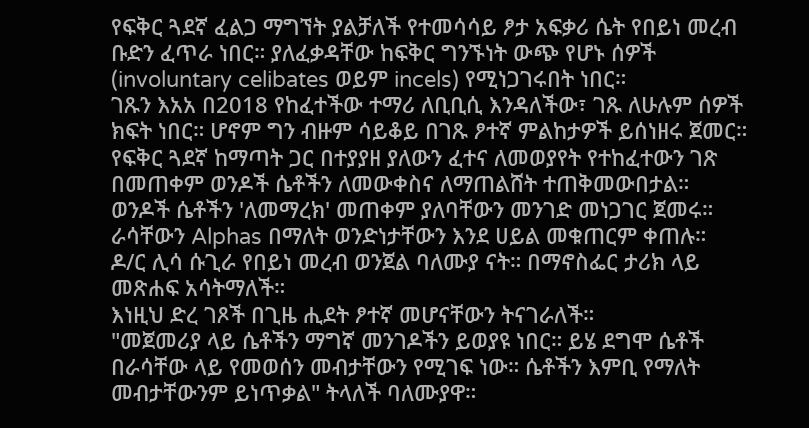የፍቅር ጓደኛ ፈልጋ ማግኘት ያልቻለች የተመሳሳይ ፆታ አፍቃሪ ሴት የበይነ መረብ ቡድን ፈጥራ ነበር። ያለፈቃዳቸው ከፍቅር ግንኙነት ውጭ የሆኑ ሰዎች (involuntary celibates ወይም incels) የሚነጋገሩበት ነበር።
ገጹን እአአ በ2018 የከፈተችው ተማሪ ለቢቢሲ እንዳለችው፣ ገጹ ለሁሉም ሰዎች ክፍት ነበር። ሆኖም ግን ብዙም ሳይቆይ በገጹ ፆተኛ ምልከታዎች ይሰነዘሩ ጀመር።
የፍቅር ጓደኛ ከማጣት ጋር በተያያዘ ያለውን ፈተና ለመወያየት የተከፈተውን ገጽ በመጠቀም ወንዶች ሴቶችን ለመውቀስና ለማጠልሸት ተጠቅመውበታል።
ወንዶች ሴቶችን 'ለመማረክ' መጠቀም ያለባቸውን መንገድ መነጋገር ጀመሩ። ራሳቸውን Alphas በማለት ወንድነታቸውን እንደ ሀይል መቁጠርም ቀጠሉ።
ዶ/ር ሊሳ ሱጊራ የበይነ መረብ ወንጀል ባለሙያ ናት። በማኖስፌር ታሪክ ላይ መጽሐፍ አሳትማለች።
እነዚህ ድረ ገጾች በጊዜ ሒደት ፆተኛ መሆናቸውን ትናገራለች።
"መጀመሪያ ላይ ሴቶችን ማግኛ መንገዶችን ይወያዩ ነበር። ይሄ ደግሞ ሴቶች በራሳቸው ላይ የመወሰን መብታቸውን የሚገፍ ነው። ሴቶችን እምቢ የማለት መብታቸውንም ይነጥቃል" ትላለች ባለሙያዋ።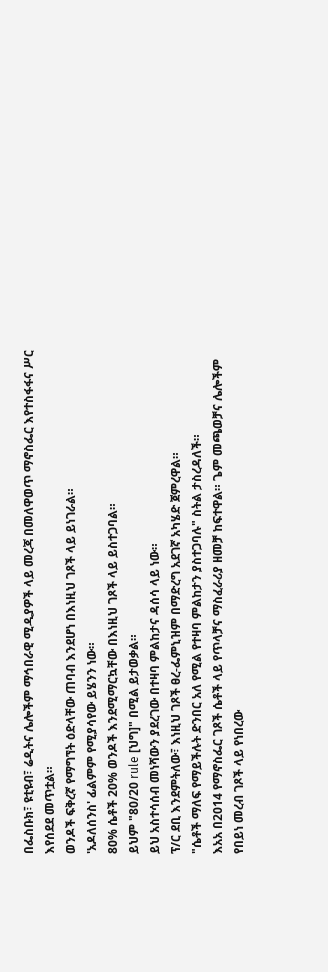በፌስቡክ፣ ዩቲዩብ፣ ሬዲትና ሌሎችም ማኅበራዊ ሚዲያዎች ላይ መረጃ በመለዋወጥ ማኖስፌር እየተስፋፋና ሥር እየሰደደ መጥቷል።
ወንዶች ፍቅረኛ የማግኘት ዕድላቸው ጠባብ እንደሆነ በእነዚህ ገጾች ላይ ይነገራል።
'አዶለሰንስ' ፊልምም የሚያሳየው ይሄንን ነው።
80% ሴቶች 20% ወንዶች እንደሚማርኳቸው በእነዚህ ገጾች ላይ ይስተጋባል።
ይህም "80/20 rule [ህግ]" በሚል ይታወቃል።
ይህ አስተሳሰብ መነሻውን ያደረገው በተዛባ ምልከታና ዳሰሳ ላይ ነው።
ፕ/ር ደቢ እንደምትለው፣ እነዚህ ገጾች ፀረ-ፌምኒዝም በማድረግ አደገኛ አካሄድ ጀምረዋል።
"ሴቶች ማለፍ የማይችሉት ድንበር አለ የሚል የተዛባ ምልከታን ያስተጋባሉ" ስትል ታስረዳለች።
እአአ በ2014 የማኖስፌር ገጾች ሴቶች ላይ የጥላቻና ማስፈራሪያ ዘመቻ ከፍተዋል። ጌም መጫወቻና ሌሎችም የበይነ መረብ ገጾች ላይ የነበረው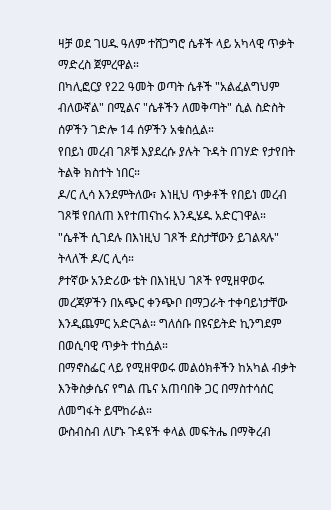ዛቻ ወደ ገሀዱ ዓለም ተሸጋግሮ ሴቶች ላይ አካላዊ ጥቃት ማድረስ ጀምረዋል።
በካሊፎርያ የ22 ዓመት ወጣት ሴቶች "አልፈልግህም ብለውኛል" በሚልና "ሴቶችን ለመቅጣት" ሲል ስድስት ሰዎችን ገድሎ 14 ሰዎችን አቁስሏል።
የበይነ መረብ ገጾቹ እያደረሱ ያሉት ጉዳት በገሃድ የታየበት ትልቅ ክስተት ነበር።
ዶ/ር ሊሳ እንደምትለው፣ እነዚህ ጥቃቶች የበይነ መረብ ገጾቹ የበለጠ እየተጠናከሩ እንዲሄዱ አድርገዋል።
"ሴቶች ሲገደሉ በእነዚህ ገጾች ደስታቸውን ይገልጻሉ" ትላለች ዶ/ር ሊሳ።
ፆተኛው አንድሪው ቴት በእነዚህ ገጾች የሚዘዋወሩ መረጃዎችን በአጭር ቀንጭቦ በማጋራት ተቀባይነታቸው እንዲጨምር አድርጓል። ግለሰቡ በዩናይትድ ኪንግደም በወሲባዊ ጥቃት ተከሷል።
በማኖስፌር ላይ የሚዘዋወሩ መልዕክቶችን ከአካል ብቃት እንቅስቃሴና የግል ጤና አጠባበቅ ጋር በማስተሳሰር ለመግፋት ይሞከራል።
ውስብስብ ለሆኑ ጉዳዩች ቀላል መፍትሔ በማቅረብ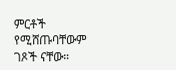ምርቶች የሚሸጡባቸውም ገጾች ናቸው።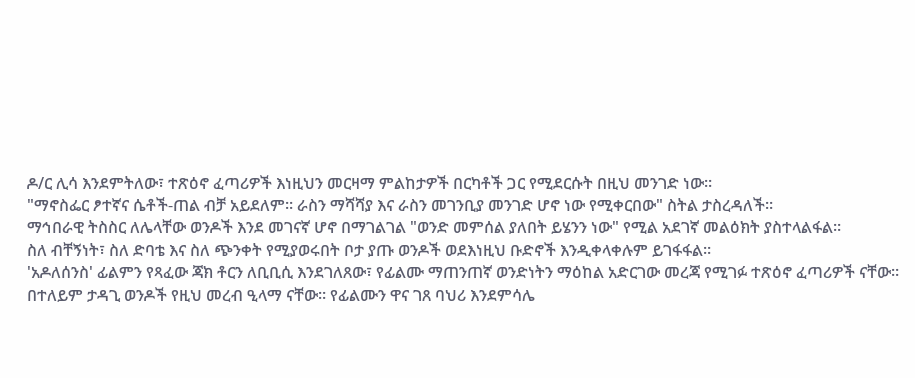ዶ/ር ሊሳ እንደምትለው፣ ተጽዕኖ ፈጣሪዎች እነዚህን መርዛማ ምልከታዎች በርካቶች ጋር የሚደርሱት በዚህ መንገድ ነው።
"ማኖስፌር ፆተኛና ሴቶች-ጠል ብቻ አይደለም። ራስን ማሻሻያ እና ራስን መገንቢያ መንገድ ሆኖ ነው የሚቀርበው" ስትል ታስረዳለች።
ማኅበራዊ ትስስር ለሌላቸው ወንዶች እንደ መገናኛ ሆኖ በማገልገል "ወንድ መምሰል ያለበት ይሄንን ነው" የሚል አደገኛ መልዕክት ያስተላልፋል።
ስለ ብቸኝነት፣ ስለ ድባቴ እና ስለ ጭንቀት የሚያወሩበት ቦታ ያጡ ወንዶች ወደእነዚህ ቡድኖች እንዲቀላቀሉም ይገፋፋል።
'አዶለሰንስ' ፊልምን የጻፈው ጃክ ቶርን ለቢቢሲ እንደገለጸው፣ የፊልሙ ማጠንጠኛ ወንድነትን ማዕከል አድርገው መረጃ የሚገፉ ተጽዕኖ ፈጣሪዎች ናቸው።
በተለይም ታዳጊ ወንዶች የዚህ መረብ ዒላማ ናቸው። የፊልሙን ዋና ገጸ ባህሪ እንደምሳሌ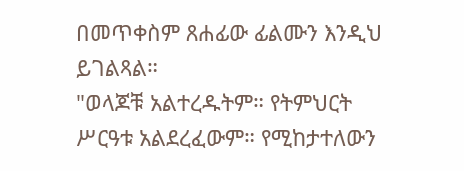በመጥቀስም ጸሐፊው ፊልሙን እንዲህ ይገልጻል።
"ወላጆቹ አልተረዱትም። የትምህርት ሥርዓቱ አልደረፈውም። የሚከታተለውን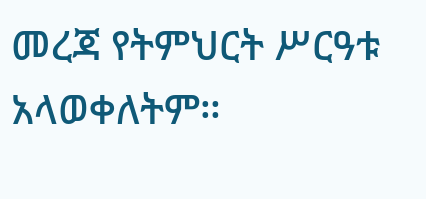መረጃ የትምህርት ሥርዓቱ አላወቀለትም።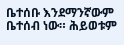ቤተሰቡ እንደማንኛውም ቤተሰብ ነው። ሕይወቱም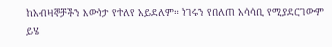ከአብዛኞቻችን እውነታ የተለየ አይደለም። ነገሩን የበለጠ አሳሳቢ የሚያደርገውም ይሄ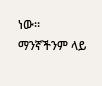ነው። ማንኛችንም ላይ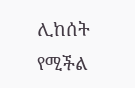ሊከሰት የሚችል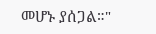መሆኑ ያሰጋል።"